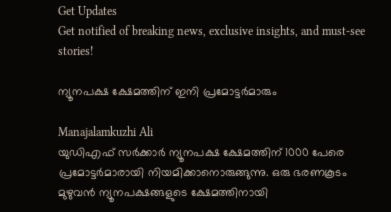Get Updates
Get notified of breaking news, exclusive insights, and must-see stories!

ന്യൂനപക്ഷ ക്ഷേമത്തിന് ഇനി പ്രമോട്ടര്‍മാരും

Manajalamkuzhi Ali
യുഡിഎഫ് സര്‍ക്കാര്‍ ന്യൂനപക്ഷ ക്ഷേമത്തിന് 1000 പേരെ പ്രമോട്ടര്‍മാരായി നിയമിക്കാനൊരുങ്ങുന്നു. ഒരു ഭരണകൂടം മുഴുവന്‍ ന്യൂനപക്ഷങ്ങളുടെ ക്ഷേമത്തിനായി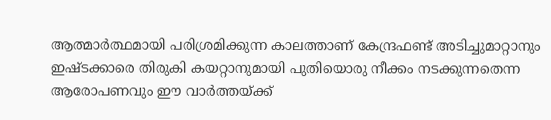ആത്മാര്‍ത്ഥമായി പരിശ്രമിക്കുന്ന കാലത്താണ് കേന്ദ്രഫണ്ട് അടിച്ചുമാറ്റാനും ഇഷ്ടക്കാരെ തിരുകി കയറ്റാനുമായി പുതിയൊരു നീക്കം നടക്കുന്നതെന്ന ആരോപണവും ഈ വാര്‍ത്തയ്ക്ക്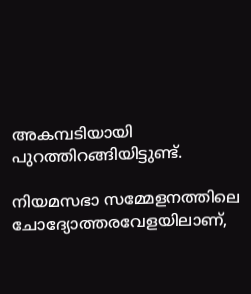അകമ്പടിയായി പുറത്തിറങ്ങിയിട്ടുണ്ട്.

നിയമസഭാ സമ്മേളനത്തിലെ ചോദ്യോത്തരവേളയിലാണ്,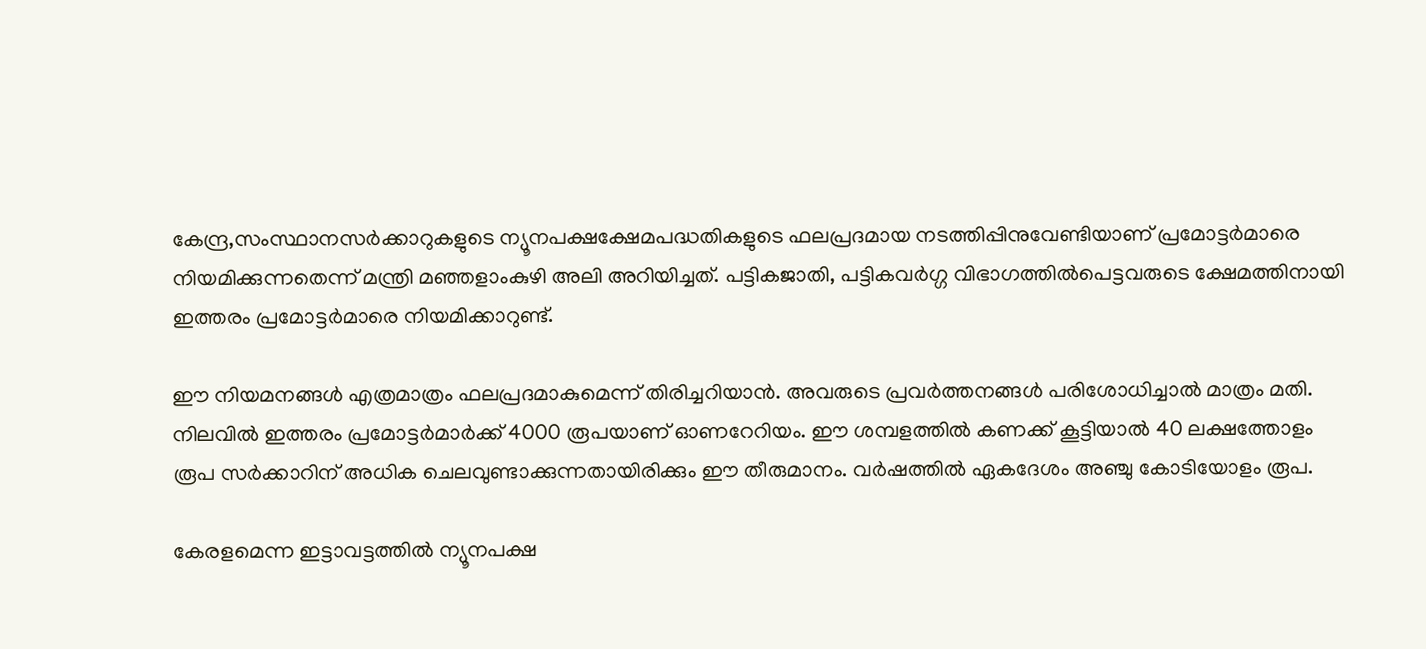കേന്ദ്ര,സംസ്ഥാനസര്‍ക്കാറുകളുടെ ന്യൂനപക്ഷക്ഷേമപദ്ധതികളുടെ ഫലപ്രദമായ നടത്തിപ്പിനുവേണ്ടിയാണ് പ്രമോട്ടര്‍മാരെ നിയമിക്കുന്നതെന്ന് മന്ത്രി മഞ്ഞളാംകുഴി അലി അറിയിച്ചത്. പട്ടികജാതി, പട്ടികവര്‍ഗ്ഗ വിഭാഗത്തില്‍പെട്ടവരുടെ ക്ഷേമത്തിനായി ഇത്തരം പ്രമോട്ടര്‍മാരെ നിയമിക്കാറുണ്ട്.

ഈ നിയമനങ്ങള്‍ എത്രമാത്രം ഫലപ്രദമാകുമെന്ന് തിരിച്ചറിയാന്‍. അവരുടെ പ്രവര്‍ത്തനങ്ങള്‍ പരിശോധിച്ചാല്‍ മാത്രം മതി. നിലവില്‍ ഇത്തരം പ്രമോട്ടര്‍മാര്‍ക്ക് 4000 രൂപയാണ് ഓണറേറിയം. ഈ ശമ്പളത്തില്‍ കണക്ക് കൂട്ടിയാല്‍ 40 ലക്ഷത്തോളം രൂപ സര്‍ക്കാറിന് അധിക ചെലവുണ്ടാക്കുന്നതായിരിക്കും ഈ തീരുമാനം. വര്‍ഷത്തില്‍ ഏകദേശം അഞ്ചു കോടിയോളം രൂപ.

കേരളമെന്ന ഇട്ടാവട്ടത്തില്‍ ന്യൂനപക്ഷ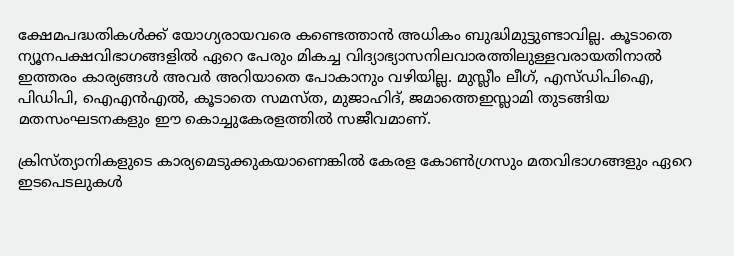ക്ഷേമപദ്ധതികള്‍ക്ക് യോഗ്യരായവരെ കണ്ടെത്താന്‍ അധികം ബുദ്ധിമുട്ടുണ്ടാവില്ല. കൂടാതെ ന്യൂനപക്ഷവിഭാഗങ്ങളില്‍ ഏറെ പേരും മികച്ച വിദ്യാഭ്യാസനിലവാരത്തിലുള്ളവരായതിനാല്‍ ഇത്തരം കാര്യങ്ങള്‍ അവര്‍ അറിയാതെ പോകാനും വഴിയില്ല. മുസ്ലീം ലീഗ്, എസ്ഡിപിഐ, പിഡിപി, ഐഎന്‍എല്‍, കൂടാതെ സമസ്ത, മുജാഹിദ്, ജമാത്തെഇസ്ലാമി തുടങ്ങിയ മതസംഘടനകളും ഈ കൊച്ചുകേരളത്തില്‍ സജീവമാണ്.

ക്രിസ്ത്യാനികളുടെ കാര്യമെടുക്കുകയാണെങ്കില്‍ കേരള കോണ്‍ഗ്രസും മതവിഭാഗങ്ങളും ഏറെ ഇടപെടലുകള്‍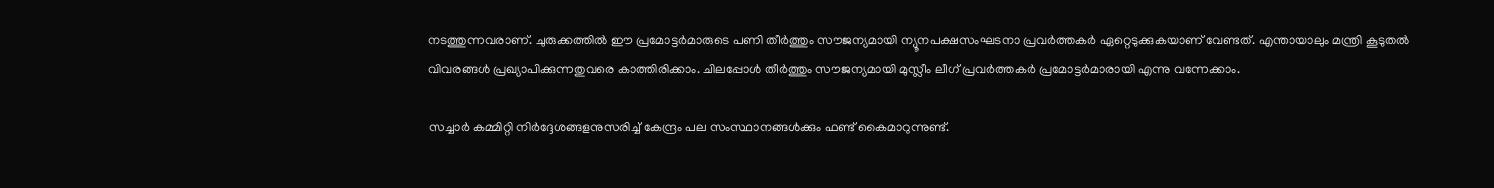നടത്തുന്നവരാണ്. ചുരുക്കത്തില്‍ ഈ പ്രമോട്ടര്‍മാരുടെ പണി തീര്‍ത്തും സൗജന്യമായി ന്യൂനപക്ഷസംഘടനാ പ്രവര്‍ത്തകര്‍ ഏറ്റെടുക്കുകയാണ് വേണ്ടത്. എന്തായാലും മന്ത്രി കൂടുതല്‍ വിവരങ്ങള്‍ പ്രഖ്യാപിക്കുന്നതുവരെ കാത്തിരിക്കാം. ചിലപ്പോള്‍ തീര്‍ത്തും സൗജന്യമായി മുസ്ലീം ലീഗ് പ്രവര്‍ത്തകര്‍ പ്രമോട്ടര്‍മാരായി എന്നു വന്നേക്കാം.

സച്ചാര്‍ കമ്മിറ്റി നിര്‍ദ്ദേശങ്ങളനുസരിച്ച് കേന്ദ്രം പല സംസ്ഥാനങ്ങള്‍ക്കും ഫണ്ട് കൈമാറുന്നുണ്ട്.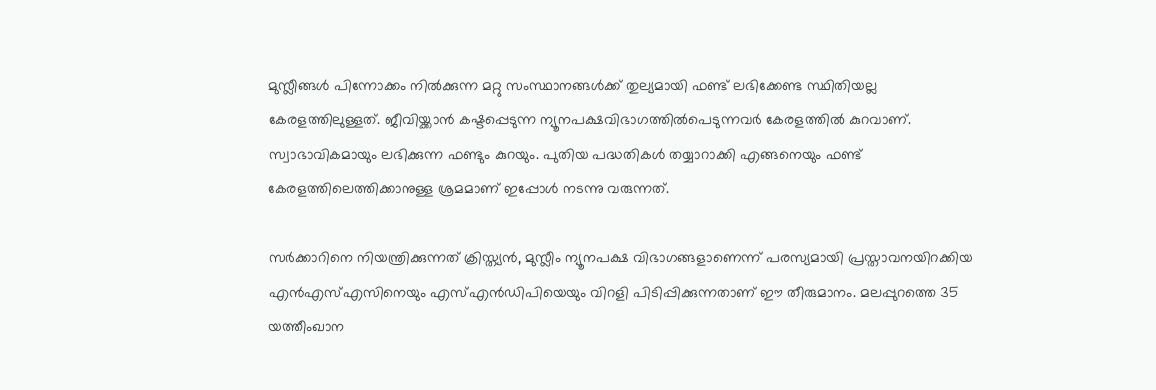മുസ്ലീങ്ങള്‍ പിന്നോക്കം നില്‍ക്കുന്ന മറ്റു സംസ്ഥാനങ്ങള്‍ക്ക് തുല്യമായി ഫണ്ട് ലഭിക്കേണ്ട സ്ഥിതിയല്ല കേരളത്തിലുള്ളത്. ജീവിയ്ക്കാന്‍ കഷ്ടപ്പെടുന്ന ന്യൂനപക്ഷവിഭാഗത്തില്‍പെടുന്നവര്‍ കേരളത്തില്‍ കുറവാണ്. സ്വാഭാവികമായും ലഭിക്കുന്ന ഫണ്ടും കുറയും. പുതിയ പദ്ധതികള്‍ തയ്യാറാക്കി എങ്ങനെയും ഫണ്ട് കേരളത്തിലെത്തിക്കാനുള്ള ശ്രമമാണ് ഇപ്പോള്‍ നടന്നു വരുന്നത്.

സര്‍ക്കാറിനെ നിയന്ത്രിക്കുന്നത് ക്രിസ്ത്യന്‍, മുസ്ലീം ന്യൂനപക്ഷ വിഭാഗങ്ങളാണെന്ന് പരസ്യമായി പ്രസ്താവനയിറക്കിയ എന്‍എസ്എസിനെയും എസ്എന്‍ഡിപിയെയും വിറളി പിടിപ്പിക്കുന്നതാണ് ഈ തീരുമാനം. മലപ്പുറത്തെ 35 യത്തീംഖാന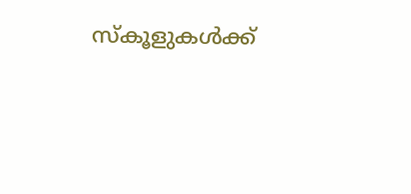സ്‌കൂളുകള്‍ക്ക്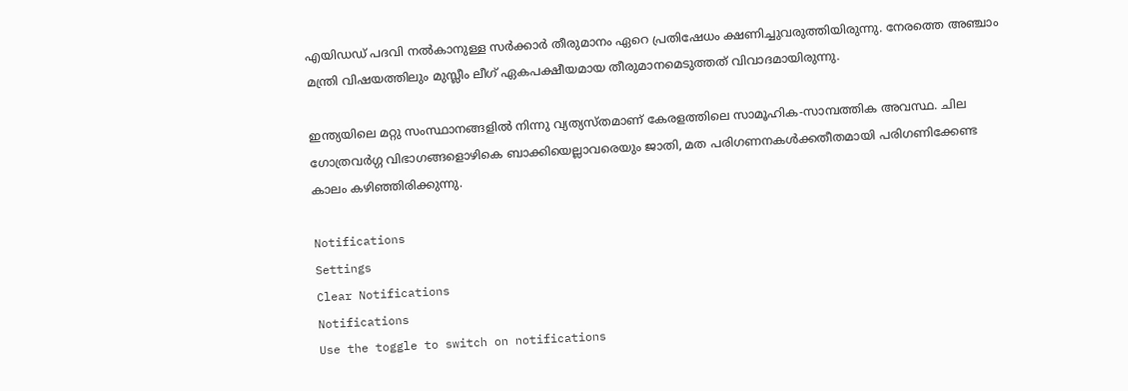എയിഡഡ് പദവി നല്‍കാനുള്ള സര്‍ക്കാര്‍ തീരുമാനം ഏറെ പ്രതിഷേധം ക്ഷണിച്ചുവരുത്തിയിരുന്നു. നേരത്തെ അഞ്ചാം മന്ത്രി വിഷയത്തിലും മുസ്ലീം ലീഗ് ഏകപക്ഷീയമായ തീരുമാനമെടുത്തത് വിവാദമായിരുന്നു.

ഇന്ത്യയിലെ മറ്റു സംസ്ഥാനങ്ങളില്‍ നിന്നു വ്യത്യസ്തമാണ് കേരളത്തിലെ സാമൂഹിക-സാമ്പത്തിക അവസ്ഥ. ചില ഗോത്രവര്‍ഗ്ഗ വിഭാഗങ്ങളൊഴികെ ബാക്കിയെല്ലാവരെയും ജാതി, മത പരിഗണനകള്‍ക്കതീതമായി പരിഗണിക്കേണ്ട കാലം കഴിഞ്ഞിരിക്കുന്നു.

Notifications
Settings
Clear Notifications
Notifications
Use the toggle to switch on notifications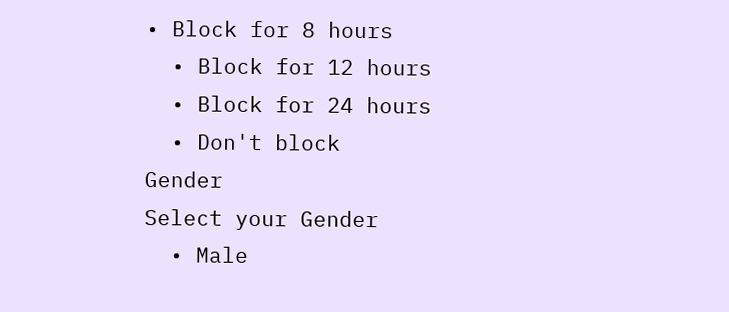• Block for 8 hours
  • Block for 12 hours
  • Block for 24 hours
  • Don't block
Gender
Select your Gender
  • Male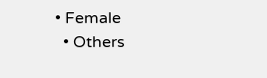• Female
  • Others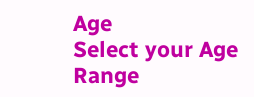Age
Select your Age Range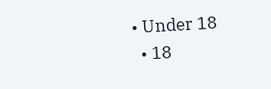• Under 18
  • 18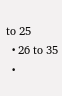to 25
  • 26 to 35
  •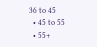36 to 45
  • 45 to 55
  • 55+